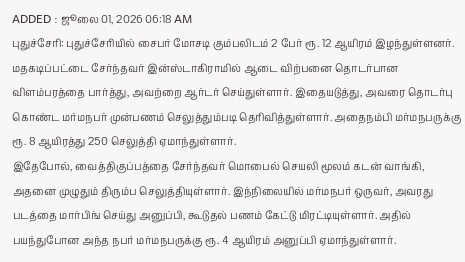ADDED : ஜூலை 01, 2026 06:18 AM
புதுச்சேரி: புதுச்சேரியில் சைபர் மோசடி கும்பலிடம் 2 பேர் ரூ. 12 ஆயிரம் இழந்துள்ளனர்.
மதகடிப்பட்டை சேர்ந்தவர் இன்ஸ்டாகிராமில் ஆடை விற்பனை தொடர்பான விளம்பரத்தை பார்த்து, அவற்றை ஆர்டர் செய்துள்ளார். இதையடுத்து, அவரை தொடர்பு கொண்ட மர்மநபர் முன்பணம் செலுத்தும்படி தெரிவித்துள்ளார். அதைநம்பி மர்மநபருக்கு ரூ. 8 ஆயிரத்து 250 செலுத்தி ஏமாந்துள்ளார்.
இதேபோல், வைத்திகுப்பத்தை சேர்ந்தவர் மொபைல் செயலி மூலம் கடன் வாங்கி, அதனை முழுதும் திரும்ப செலுத்தியுள்ளார். இந்நிலையில் மர்மநபர் ஒருவர், அவரது படத்தை மார்பிங் செய்து அனுப்பி, கூடுதல் பணம் கேட்டு மிரட்டியுள்ளார். அதில் பயந்துபோன அந்த நபர் மர்மநபருக்கு ரூ. 4 ஆயிரம் அனுப்பி ஏமாந்துள்ளார்.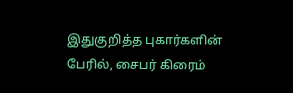இதுகுறித்த புகார்களின் பேரில், சைபர் கிரைம்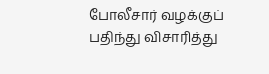போலீசார் வழக்குப் பதிந்து விசாரித்து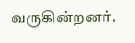வருகின்றனர்.